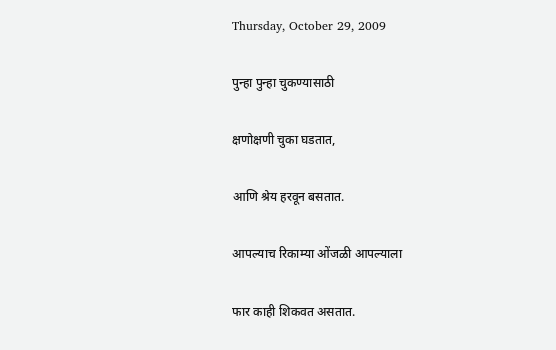Thursday, October 29, 2009

पुन्हा पुन्हा चुकण्यासाठी

क्षणोक्षणी चुका घडतात,

आणि श्रेय हरवून बसतात.

आपल्याच रिकाम्या ओंजळी आपल्याला

फार काही शिकवत असतात.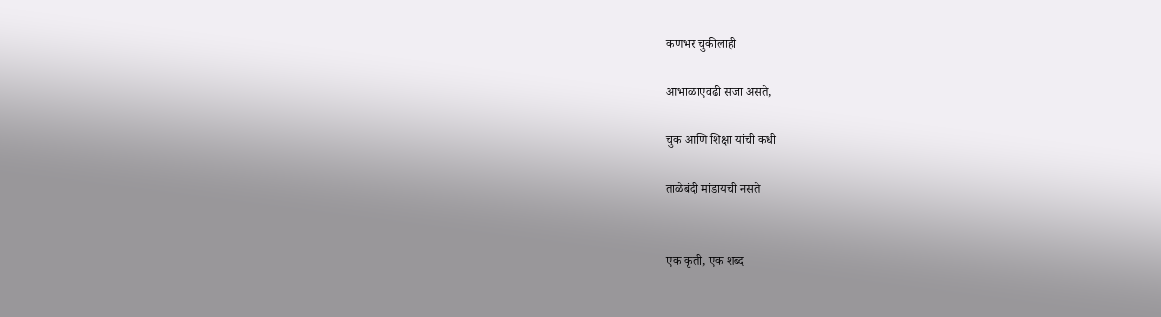कणभर चुकीलाही

आभाळाएवढी सजा असते,

चुक आणि शिक्षा यांची कधी

ताळेबंदी मांडायची नसते


एक कृती, एक शब्द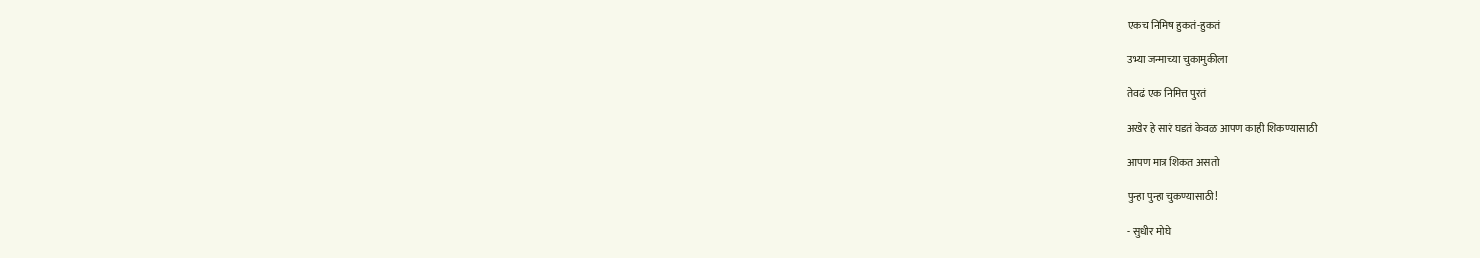एकच निमिष हुकतं-हुकतं

उभ्या जन्माच्या चुकामुकीला

तेवढं एक निमित्त पुरतं

अखेर हे सारं घडतं केवळ आपण काही शिकण्यासाठी

आपण मात्र शिकत असतो

पुन्हा पुन्हा चुकण्यासाठी!

- सुधीर मोघे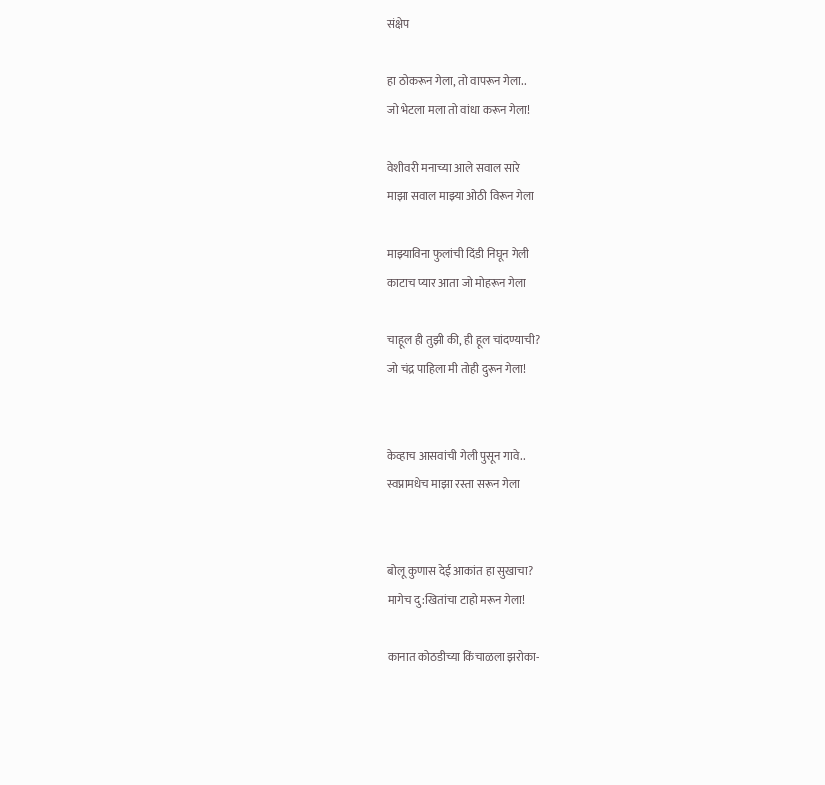संक्षेप

हा ठोकरून गेला, तो वापरून गेला..
जो भेटला मला तो वांधा करून गेला!

वेशीवरी मनाच्या आले सवाल सारे
माझा सवाल माझ्या ओठी विरून गेला

माझ्याविना फुलांची दिंडी निघून गेली
काटाच प्यार आता जो मोहरून गेला

चाहूल ही तुझी की, ही हूल चांदण्याची?
जो चंद्र पाहिला मी तोही दुरून गेला!


केव्हाच आसवांची गेली पुसून गावे..
स्वप्नामधेच माझा रस्ता सरून गेला


बोलू कुणास देई आकांत हा सुखाचा?
मागेच दु:खितांचा टाहो मरून गेला!

कानात कोठडीच्या किंचाळला झरोका-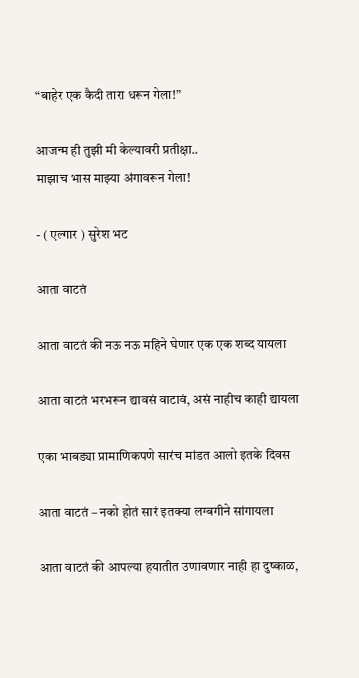“बाहेर एक कैदी तारा धरून गेला!”

आजन्म ही तुझी मी केल्यावरी प्रतीक्षा..
माझाच भास माझ्या अंगावरून गेला!

- ( एल्गार ) सुरेश भट

आता वाटतं

आता वाटतं की नऊ नऊ महिने घेणार एक एक शब्द यायला

आता वाटतं भरभरून द्यावसं वाटावं, असं नाहीच काही द्यायला

एका भाबड्या प्रामाणिकपणे सारंच मांडत आलो इतके दिवस

आता वाटतं – नको होतं सारं इतक्या लग्बगीने सांगायला

आता वाटतं की आपल्या हयातीत उणावणार नाही हा दुष्काळ,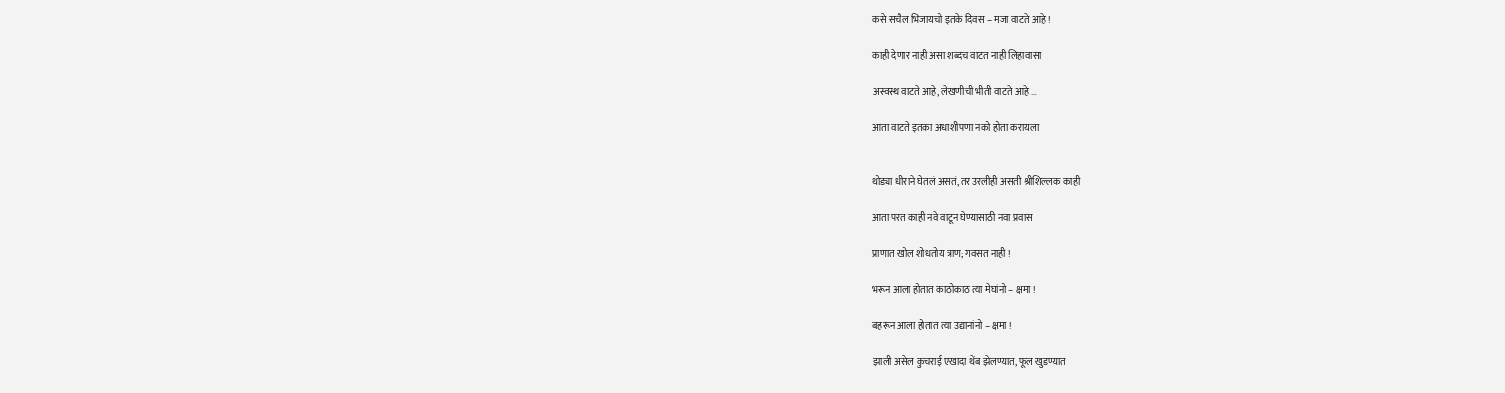कसे सचैल भिजायचो इतके दिवस – मजा वाटते आहे !

काही देणार नाही असा शब्दच वाटत नाही लिहावासा

अस्वस्थ वाटते आहे, लेखणीची भीती वाटते आहे …

आता वाटते इतका अधाशीपणा नको होता करायला


थोड्या धीराने घेतलं असतं, तर उरलीही असती श्रीशिल्लक काही

आता परत काही नवे वाटून घेण्यासाठी नवा प्रवास

प्राणात खोल शोधतोय त्राण; गवसत नाही !

भरून आला होतात काठोकाठ त्या मेघांनो – क्षमा !

बहरून आला होतात त्या उद्यानांनो – क्षमा !

झाली असेल कुचराई एखादा थेंब झेलण्यात, फूल खुडण्यात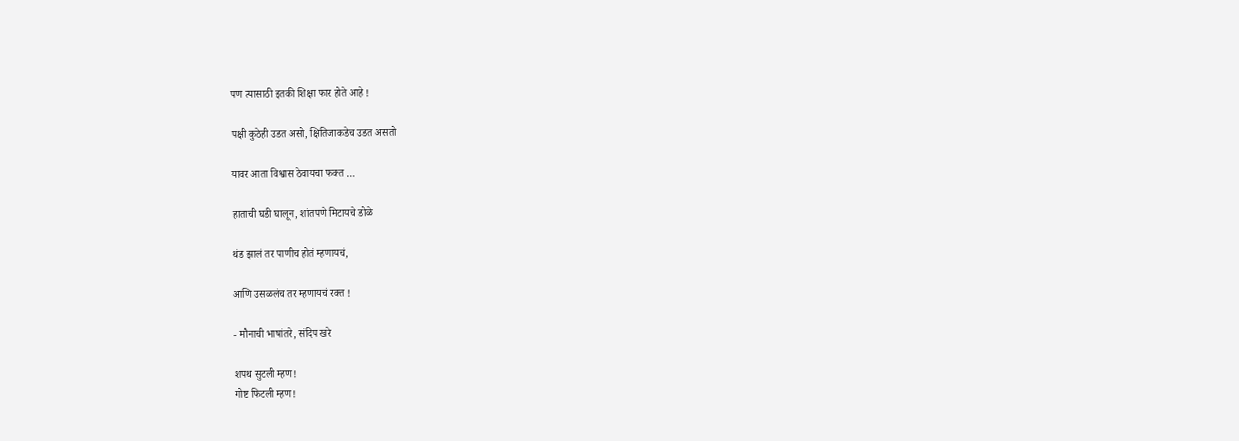पण त्यासाठी इतकी शिक्षा फार होते आहे !

पक्षी कुठेही उडत असो, क्षितिजाकडेच उडत असतो

यावर आता विश्वास ठेवायचा फक्त …

हाताची घडी घालून, शांतपणे मिटायचे डोळे

थंड झालं तर पाणीच होतं म्हणायचं,

आणि उसळलंच तर म्हणायचं रक्त !

- मौनाची भाषांतरे, संदिप खरे

शपथ सुटली म्हण!
गोष्ट फिटली म्हण!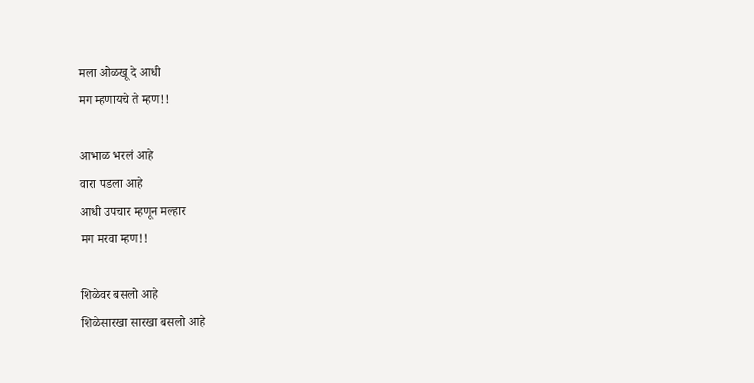मला ओळखू दे आधी
मग म्हणायचे ते म्हण!!

आभाळ भरलं आहे
वारा पडला आहे
आधी उपचार म्हणून मल्हार
मग मरवा म्हण!!

शिळेवर बसलो आहे
शिळेसारखा सारखा बसलो आहे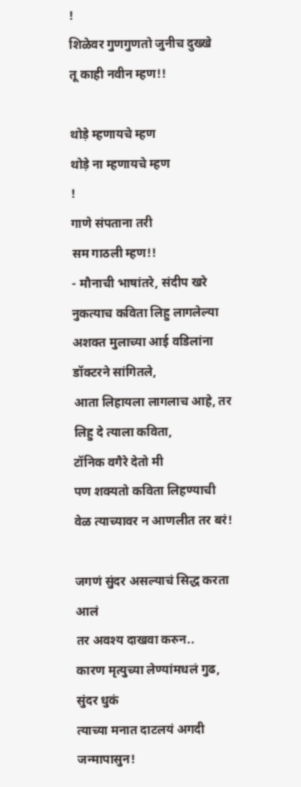!
शिळेवर गुणगुणतो जुनीच दुख्खे
तू काही नवीन म्हण!!

थोड़े म्हणायचे म्हण
थोड़े ना म्हणायचे म्हण
!
गाणे संपताना तरी
सम गाठली म्हण!!
- मौनाची भाषांतरे, संदीप खरे
नुकत्याच कविता लिहु लागलेल्या
अशक्त मुलाच्या आई वडिलांना डॉक्टरने सांगितले,
आता लिहायला लागलाच आहे, तर लिहु दे त्याला कविता,
टॉनिक वगैरे देतो मी
पण शक्यतो कविता लिहण्याची वेळ त्याच्यावर न आणलीत तर बरं!

जगणं सुंदर असल्याचं सिद्ध करता आलं
तर अवश्य दाखवा करुन..
कारण मृत्युच्या लेण्यांमधलं गुढ, सुंदर धुकं
त्याच्या मनात दाटलयं अगदी जन्मापासुन!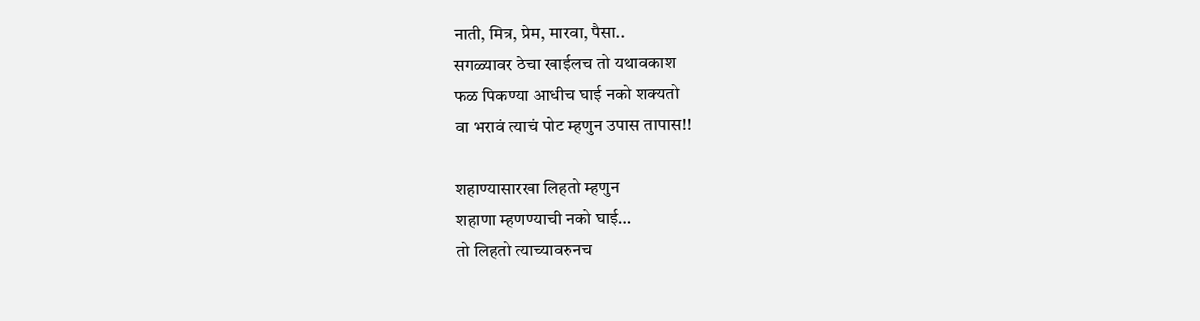नाती, मित्र, प्रेम, मारवा, पैसा..
सगळ्यावर ठेचा खाईलच तो यथावकाश
फळ पिकण्या आधीच घाई नको शक्यतो
वा भरावं त्याचं पोट म्हणुन उपास तापास!!

शहाण्यासारखा लिहतो म्हणुन
शहाणा म्हणण्याची नको घाई…
तो लिहतो त्याच्यावरुनच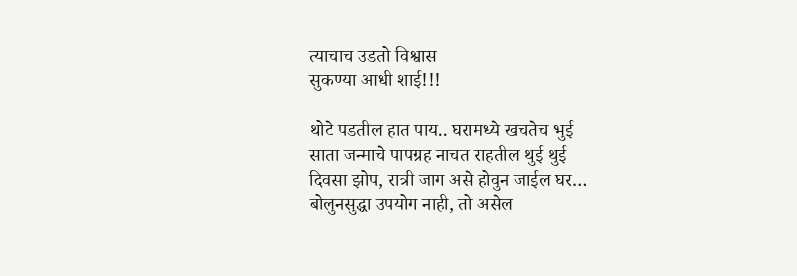त्याचाच उडतो विश्वास
सुकण्या आधी शाई!!!

थोटे पडतील हात पाय.. घरामध्ये खचतेच भुई
साता जन्माचे पापग्रह नाचत राहतील थुई थुई
दिवसा झोप, रात्री जाग असे होवुन जाईल घर…
बोलुनसुद्धा उपयोग नाही, तो असेल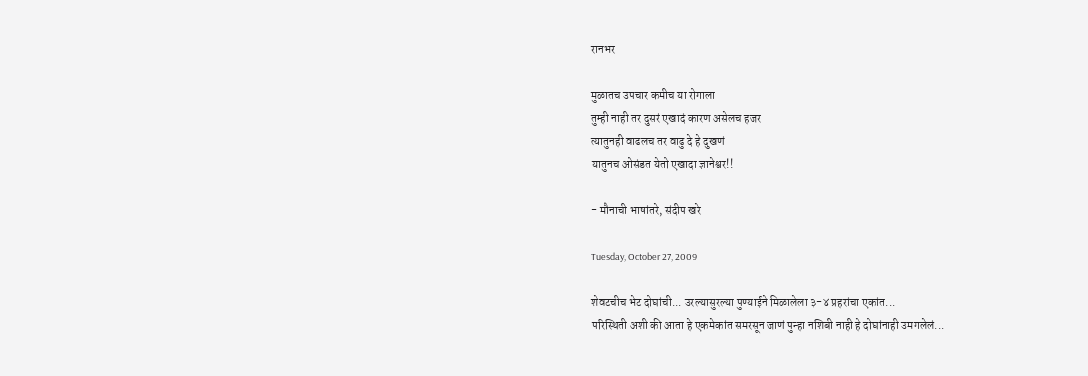रानभर

मुळातच उपचार कमीच या रोगाला
तुम्ही नाही तर दुसरं एखादं कारण असेलच हजर
त्यातुनही वाढलच तर वाढु दे हे दुखणं
यातुनच ओसंडत येतो एखादा ज्ञानेश्वर!!

- मौनाची भाषांतरे, संदीप खरे

Tuesday, October 27, 2009

शेवटचीच भेट दोघांची... उरल्यासुरल्या पुण्याईने मिळालेला ३-४ प्रहरांचा एकांत...
परिस्थिती अशी की आता हे एकमेकांत समरसून जाणं पुन्हा नशिबी नाही हे दोघांनाही उमगलेलं...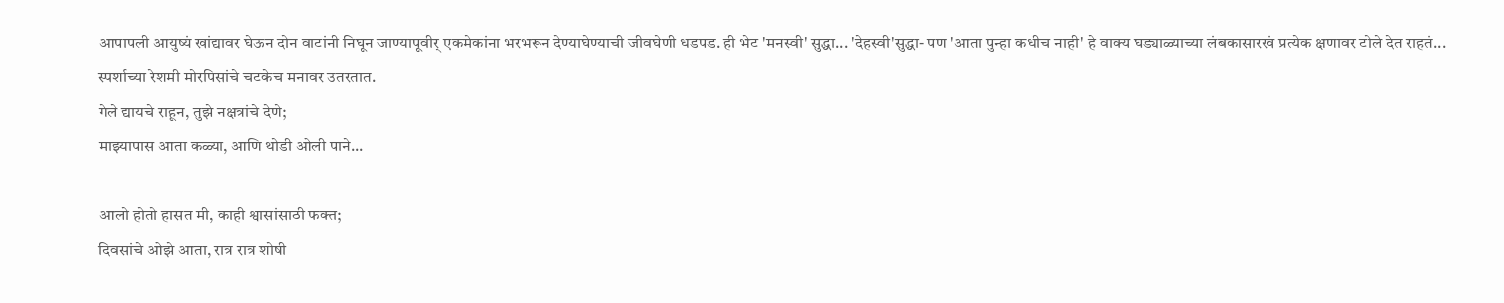आपापली आयुष्यं खांद्यावर घेऊन दोन वाटांनी निघून जाण्यापूवीर् एकमेकांना भरभरून देण्याघेण्याची जीवघेणी धडपड. ही भेट 'मनस्वी' सुद्धा... 'देहस्वी'सुद्धा- पण 'आता पुन्हा कधीच नाही' हे वाक्य घड्याळ्याच्या लंबकासारखं प्रत्येक क्षणावर टोले देत राहतं... स्पर्शाच्या रेशमी मोरपिसांचे चटकेच मनावर उतरतात.
गेले द्यायचे राहून, तुझे नक्षत्रांचे देणे;
माझ्यापास आता कळ्या, आणि थोडी ओली पाने...

आलो होतो हासत मी, काही श्वासांसाठी फक्त;
दिवसांचे ओझे आता, रात्र रात्र शोषी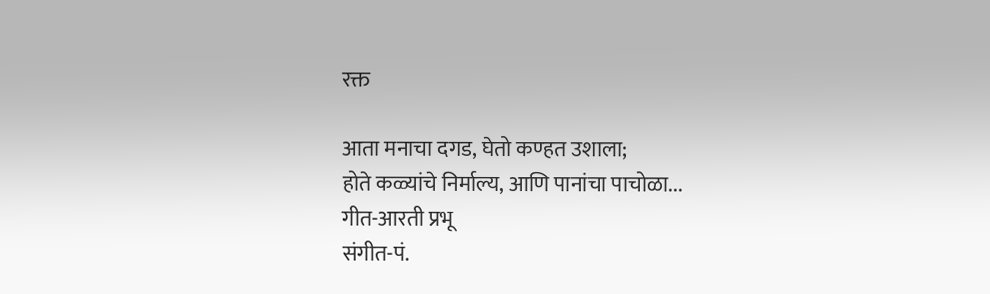रक्त

आता मनाचा दगड, घेतो कण्हत उशाला;
होते कळ्यांचे निर्माल्य, आणि पानांचा पाचोळा...
गीत-आरती प्रभू
संगीत-पं.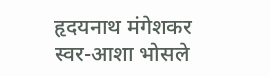हृदयनाथ मंगेशकर
स्वर-आशा भोसले